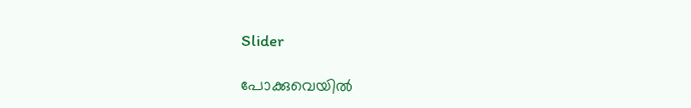Slider

പോക്കുവെയില്‍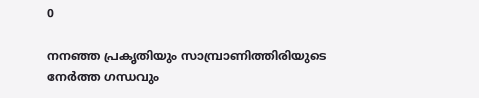0

നനഞ്ഞ പ്രകൃതിയും സാമ്പ്രാണിത്തിരിയുടെ നേര്‍ത്ത ഗന്ധവും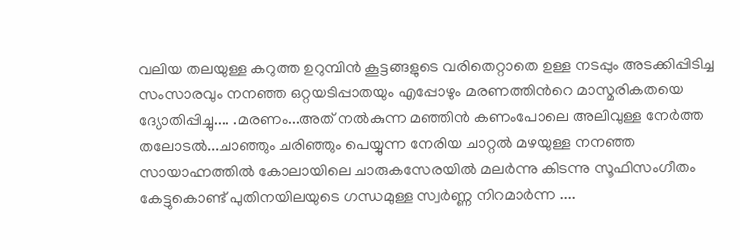വലിയ തലയുള്ള കറുത്ത ഉറുമ്പിന്‍ കൂട്ടങ്ങളുടെ വരിതെറ്റാതെ ഉള്ള നടപ്പും അടക്കിപ്പിടിച്ച സംസാരവും നനഞ്ഞ ഒറ്റയടിപ്പാതയും എപ്പോഴും മരണത്തിന്‍റെ മാസ്മരികതയെ ദ്യോതിപ്പിച്ചു.... .മരണം...അത് നല്‍കുന്ന മഞ്ഞിന്‍ കണംപോലെ അലിവുള്ള നേര്‍ത്ത തലോടല്‍...ചാഞ്ഞും ചരിഞ്ഞും പെയ്യുന്ന നേരിയ ചാറ്റല്‍ മഴയുള്ള നനഞ്ഞ സായാഹ്നത്തില്‍ കോലായിലെ ചാരുകസേരയില്‍ മലര്‍ന്നു കിടന്നു സൂഫിസംഗീതം കേട്ടുകൊണ്ട് പുതിനയിലയുടെ ഗന്ധമുള്ള സ്വര്‍ണ്ണ നിറമാര്‍ന്ന ....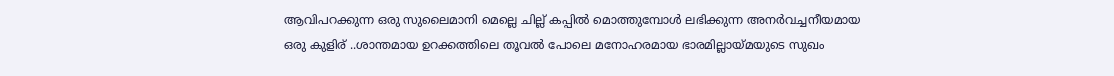ആവിപറക്കുന്ന ഒരു സുലൈമാനി മെല്ലെ ചില്ല് കപ്പില്‍ മൊത്തുമ്പോള്‍ ലഭിക്കുന്ന അനര്‍വച്ചനീയമായ ഒരു കുളിര് ..ശാന്തമായ ഉറക്കത്തിലെ തൂവല്‍ പോലെ മനോഹരമായ ഭാരമില്ലായ്മയുടെ സുഖം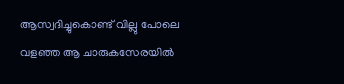ആസ്വദിച്ചുകൊണ്ട്‌ വില്ലു പോലെ വളഞ്ഞ ആ ചാരുകസേരയില്‍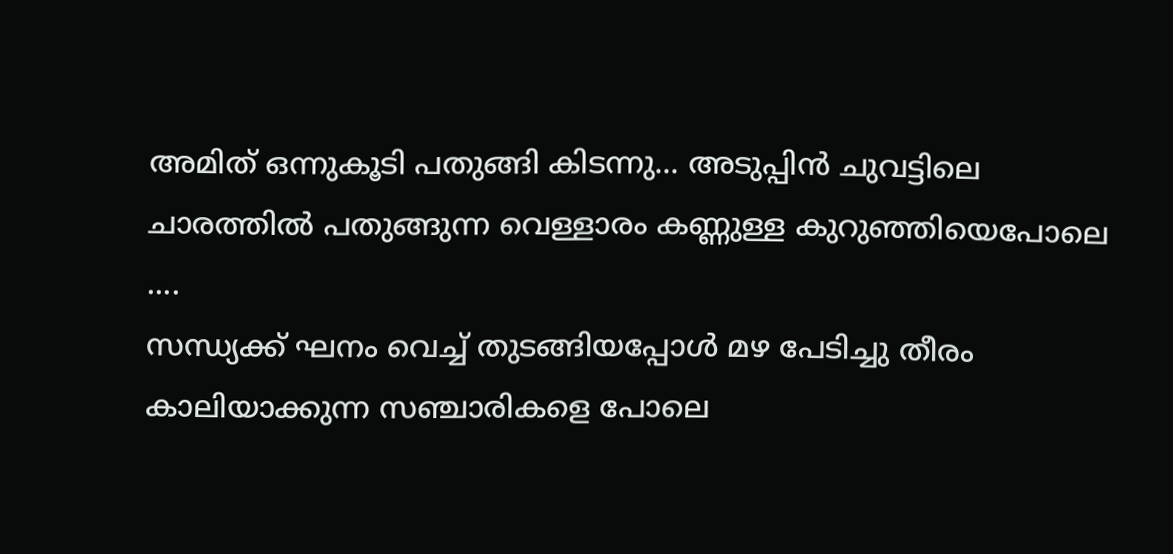അമിത് ഒന്നുകൂടി പതുങ്ങി കിടന്നു... അടുപ്പിന്‍ ചുവട്ടിലെ ചാരത്തില്‍ പതുങ്ങുന്ന വെള്ളാരം കണ്ണുള്ള കുറുഞ്ഞിയെപോലെ ....
സന്ധ്യക്ക്‌ ഘനം വെച്ച് തുടങ്ങിയപ്പോള്‍ മഴ പേടിച്ചു തീരം കാലിയാക്കുന്ന സഞ്ചാരികളെ പോലെ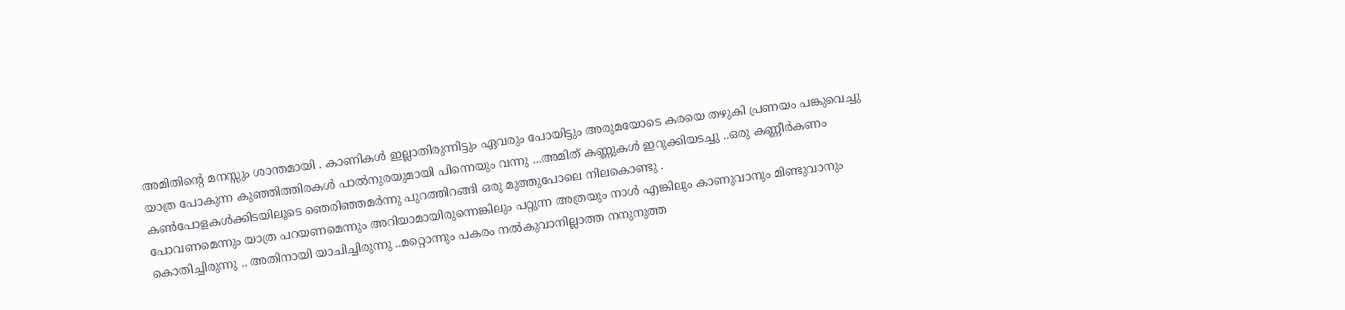അമിതിന്‍റെ മനസ്സും ശാന്തമായി . കാണികള്‍ ഇല്ലാതിരുന്നിട്ടും ഏവരും പോയിട്ടും അരുമയോടെ കരയെ തഴുകി പ്രണയം പങ്കുവെച്ചു യാത്ര പോകുന്ന കുഞ്ഞിത്തിരകള്‍ പാല്‍നുരയുമായി പിന്നെയും വന്നു ...അമിത് കണ്ണുകള്‍ ഇറുക്കിയടച്ചു ..ഒരു കണ്ണീര്‍കണം കണ്‍പോളകള്‍ക്കിടയിലൂടെ ഞെരിഞ്ഞമര്‍ന്നു പുറത്തിറങ്ങി ഒരു മുത്തുപോലെ നിലകൊണ്ടു .
പോവണമെന്നും യാത്ര പറയണമെന്നും അറിയാമായിരുന്നെങ്കിലും പറ്റുന്ന അത്രയും നാള്‍ എങ്കിലും കാണുവാനും മിണ്ടുവാനും കൊതിച്ചിരുന്നു .. അതിനായി യാചിച്ചിരുന്നു ..മറ്റൊന്നും പകരം നല്‍കുവാനില്ലാത്ത നനുനുത്ത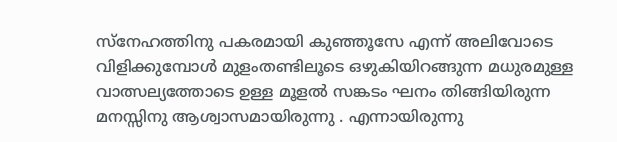സ്നേഹത്തിനു പകരമായി കുഞ്ഞൂസേ എന്ന് അലിവോടെ വിളിക്കുമ്പോള്‍ മുളംതണ്ടിലൂടെ ഒഴുകിയിറങ്ങുന്ന മധുരമുള്ള വാത്സല്യത്തോടെ ഉള്ള മൂളല്‍ സങ്കടം ഘനം തിങ്ങിയിരുന്ന മനസ്സിനു ആശ്വാസമായിരുന്നു . എന്നായിരുന്നു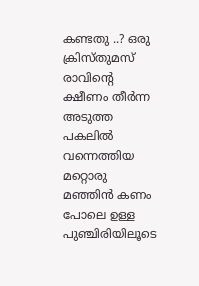കണ്ടതു ..? ഒരു ക്രിസ്തുമസ് രാവിന്‍റെ ക്ഷീണം തീര്‍ന്ന അടുത്ത പകലില്‍ വന്നെത്തിയ മറ്റൊരു മഞ്ഞിന്‍ കണം പോലെ ഉള്ള പുഞ്ചിരിയിലൂടെ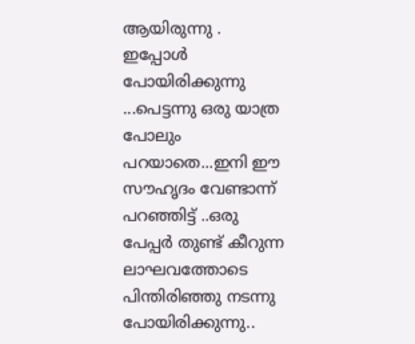ആയിരുന്നു .
ഇപ്പോള്‍ പോയിരിക്കുന്നു ...പെട്ടന്നു ഒരു യാത്ര പോലും പറയാതെ...ഇനി ഈ സൗഹൃദം വേണ്ടാന്ന് പറഞ്ഞിട്ട് ..ഒരു പേപ്പര്‍ തുണ്ട് കീറുന്ന ലാഘവത്തോടെ പിന്തിരിഞ്ഞു നടന്നു പോയിരിക്കുന്നു..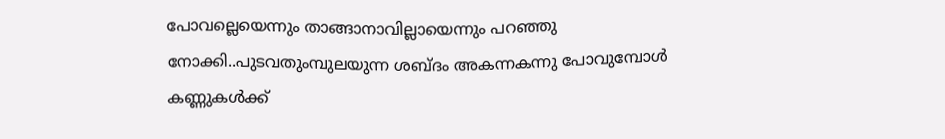പോവല്ലെയെന്നും താങ്ങാനാവില്ലായെന്നും പറഞ്ഞു നോക്കി..പുടവതുംമ്പുലയുന്ന ശബ്ദം അകന്നകന്നു പോവുമ്പോള്‍ കണ്ണുകള്‍ക്ക്‌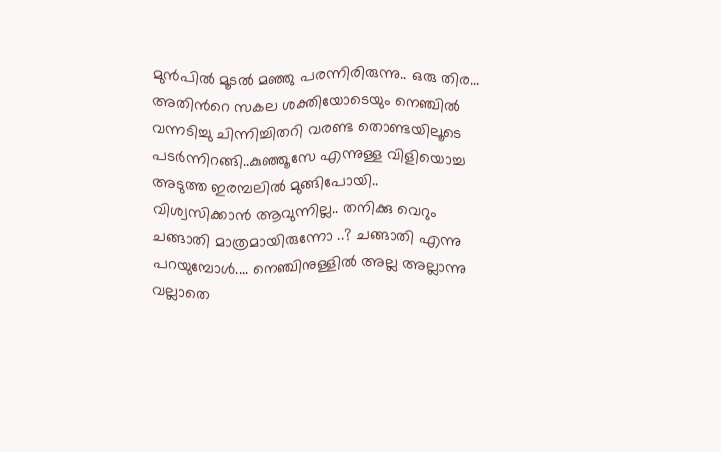മുന്‍പില്‍ മൂടല്‍ മഞ്ഞു പരന്നിരിരുന്നു.. ഒരു തിര... അതിന്‍റെ സകല ശക്തിയോടെയും നെഞ്ചില്‍ വന്നടിച്ചു ചിന്നിച്ചിതറി വരണ്ട തൊണ്ടയിലൂടെ പടര്‍ന്നിറങ്ങി..കുഞ്ഞൂസേ എന്നുള്ള വിളിയൊച്ച അടുത്ത ഇരമ്പലില്‍ മുങ്ങിപോയി..
വിശ്വസിക്കാന്‍ ആവുന്നില്ല.. തനിക്കു വെറും ചങ്ങാതി മാത്രമായിരുന്നോ ..? ചങ്ങാതി എന്നു പറയുമ്പോള്‍.... നെഞ്ചിനുള്ളില്‍ അല്ല അല്ലാന്നു വല്ലാതെ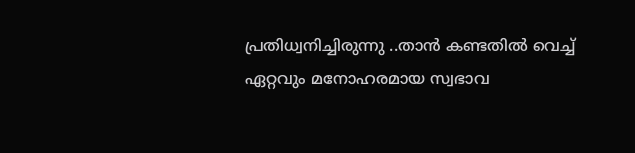പ്രതിധ്വനിച്ചിരുന്നു ..താന്‍ കണ്ടതില്‍ വെച്ച് ഏറ്റവും മനോഹരമായ സ്വഭാവ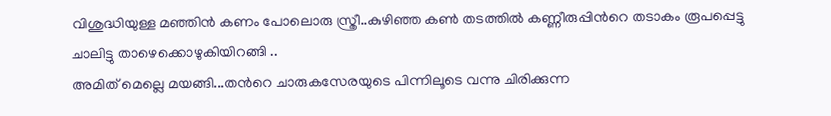വിശുദ്ധിയുള്ള മഞ്ഞിന്‍ കണം പോലൊരു സ്ത്രീ..കുഴിഞ്ഞ കണ്‍ തടത്തില്‍ കണ്ണീരുപ്പിന്‍റെ തടാകം രൂപപ്പെട്ടു ചാലിട്ടു താഴെക്കൊഴുകിയിറങ്ങി ..
അമിത് മെല്ലെ മയങ്ങി...തന്‍റെ ചാരുകസേരയുടെ പിന്നിലൂടെ വന്നു ചിരിക്കുന്ന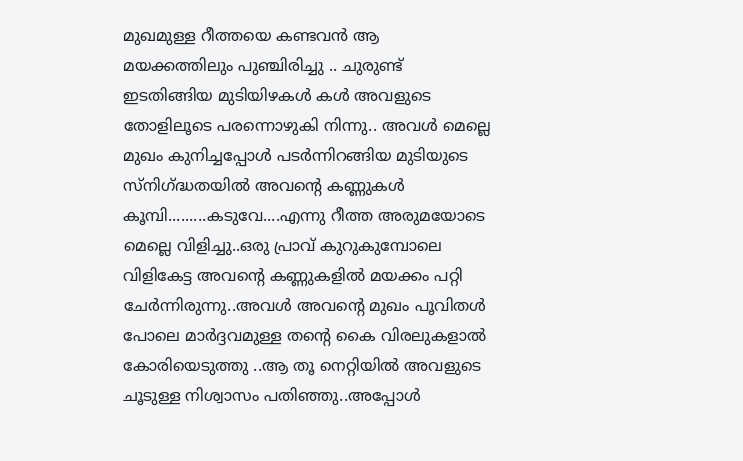മുഖമുള്ള റീത്തയെ കണ്ടവന്‍ ആ മയക്കത്തിലും പുഞ്ചിരിച്ചു .. ചുരുണ്ട് ഇടതിങ്ങിയ മുടിയിഴകള്‍ കള്‍ അവളുടെ തോളിലൂടെ പരന്നൊഴുകി നിന്നു.. അവള്‍ മെല്ലെ മുഖം കുനിച്ചപ്പോള്‍ പടര്‍ന്നിറങ്ങിയ മുടിയുടെ സ്നിഗ്ദ്ധതയില്‍ അവന്‍റെ കണ്ണുകള്‍ കൂമ്പി.........കടുവേ....എന്നു റീത്ത അരുമയോടെ മെല്ലെ വിളിച്ചു..ഒരു പ്രാവ് കുറുകുമ്പോലെ വിളികേട്ട അവന്‍റെ കണ്ണുകളില്‍ മയക്കം പറ്റി ചേര്‍ന്നിരുന്നു..അവള്‍ അവന്‍റെ മുഖം പൂവിതള്‍ പോലെ മാര്‍ദ്ദവമുള്ള തന്‍റെ കൈ വിരലുകളാല്‍ കോരിയെടുത്തു ..ആ തൂ നെറ്റിയില്‍ അവളുടെ ചൂടുള്ള നിശ്വാസം പതിഞ്ഞു..അപ്പോള്‍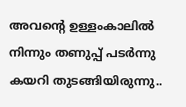അവന്‍റെ ഉള്ളംകാലില്‍ നിന്നും തണുപ്പ് പടര്‍ന്നു കയറി തുടങ്ങിയിരുന്നു..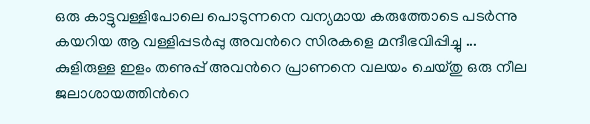ഒരു കാട്ടുവള്ളിപോലെ പൊടുന്നനെ വന്യമായ കരുത്തോടെ പടര്‍ന്നു കയറിയ ആ വള്ളിപ്പടര്‍പ്പു അവന്‍റെ സിരകളെ മന്ദീഭവിപ്പിച്ചു ... കുളിരുള്ള ഇളം തണുപ്പ് അവന്‍റെ പ്രാണനെ വലയം ചെയ്തു ഒരു നീല ജലാശായത്തിന്‍റെ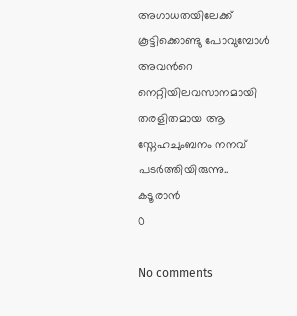അഗാധതയിലേക്ക്‌ കൂട്ടിക്കൊണ്ടു പോവുമ്പോള്‍ അവന്‍റെ നെറ്റിയിലവസാനമായി തരളിതമായ ആ സ്നേഹചുംബനം നനവ്‌ പടര്‍ത്തിയിരുന്നു..
കടൂരാന്‍
0

No comments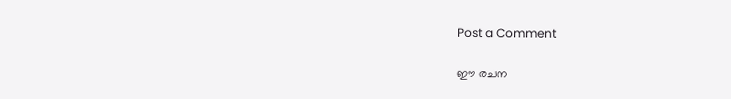Post a Comment

ഈ രചന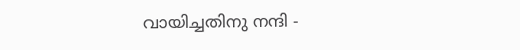വായിച്ചതിനു നന്ദി -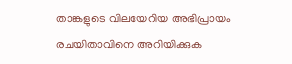താങ്കളുടെ വിലയേറിയ അഭിപ്രായം രചയിതാവിനെ അറിയിക്കുക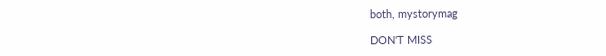both, mystorymag

DON'T MISS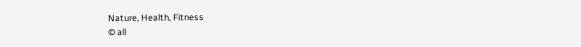Nature, Health, Fitness
© all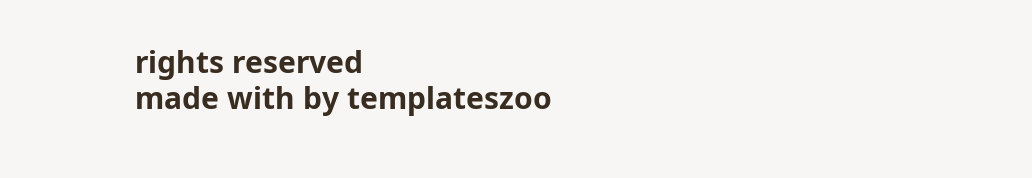rights reserved
made with by templateszoo